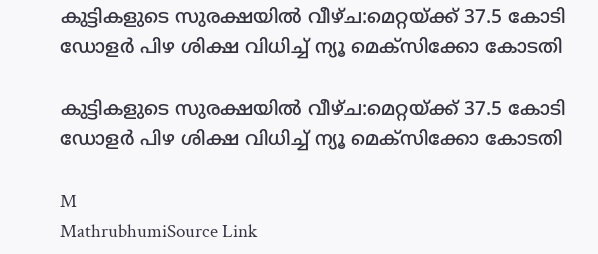കുട്ടികളുടെ സുരക്ഷയിൽ വീഴ്ച:മെറ്റയ്ക്ക് 37.5 കോടി ഡോളർ പിഴ ശിക്ഷ വിധിച്ച് ന്യൂ മെക്‌സിക്കോ കോടതി

കുട്ടികളുടെ സുരക്ഷയിൽ വീഴ്ച:മെറ്റയ്ക്ക് 37.5 കോടി ഡോളർ പിഴ ശിക്ഷ വിധിച്ച് ന്യൂ മെക്‌സിക്കോ കോടതി

M
MathrubhumiSource Link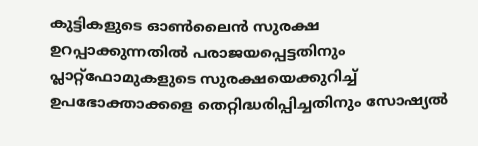കുട്ടികളുടെ ഓൺലൈൻ സുരക്ഷ ഉറപ്പാക്കുന്നതിൽ പരാജയപ്പെട്ടതിനും പ്ലാറ്റ്ഫോമുകളുടെ സുരക്ഷയെക്കുറിച്ച് ഉപഭോക്താക്കളെ തെറ്റിദ്ധരിപ്പിച്ചതിനും സോഷ്യൽ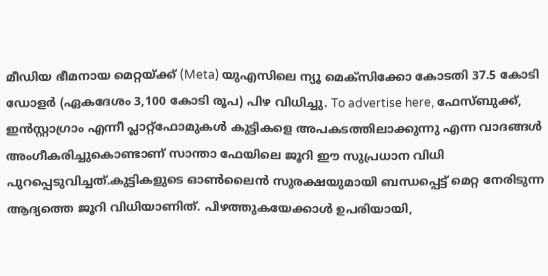മീഡിയ ഭീമനായ മെറ്റയ്ക്ക് (Meta) യുഎസിലെ ന്യൂ മെക്‌സിക്കോ കോടതി 37.5 കോടി ഡോളർ (ഏകദേശം 3,100 കോടി രൂപ) പിഴ വിധിച്ചു. To advertise here, ഫേസ്ബുക്ക്, ഇൻസ്റ്റാഗ്രാം എന്നീ പ്ലാറ്റ്ഫോമുകൾ കുട്ടികളെ അപകടത്തിലാക്കുന്നു എന്ന വാദങ്ങൾ അംഗീകരിച്ചുകൊണ്ടാണ് സാന്താ ഫേയിലെ ജൂറി ഈ സുപ്രധാന വിധി പുറപ്പെടുവിച്ചത്.കുട്ടികളുടെ ഓൺലൈൻ സുരക്ഷയുമായി ബന്ധപ്പെട്ട് മെറ്റ നേരിടുന്ന ആദ്യത്തെ ജൂറി വിധിയാണിത്. പിഴത്തുകയേക്കാൾ ഉപരിയായി,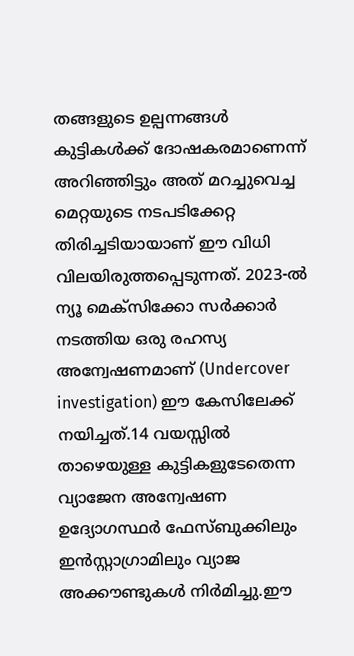തങ്ങളുടെ ഉല്പന്നങ്ങൾ കുട്ടികൾക്ക് ദോഷകരമാണെന്ന് അറിഞ്ഞിട്ടും അത് മറച്ചുവെച്ച മെറ്റയുടെ നടപടിക്കേറ്റ തിരിച്ചടിയായാണ് ഈ വിധി വിലയിരുത്തപ്പെടുന്നത്. 2023-ൽ ന്യൂ മെക്‌സിക്കോ സർക്കാർ നടത്തിയ ഒരു രഹസ്യ അന്വേഷണമാണ് (Undercover investigation) ഈ കേസിലേക്ക് നയിച്ചത്.14 വയസ്സിൽ താഴെയുള്ള കുട്ടികളുടേതെന്ന വ്യാജേന അന്വേഷണ ഉദ്യോഗസ്ഥർ ഫേസ്ബുക്കിലും ഇൻസ്റ്റാഗ്രാമിലും വ്യാജ അക്കൗണ്ടുകൾ നിർമിച്ചു.ഈ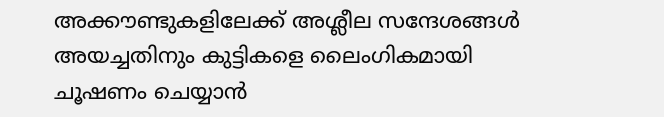അക്കൗണ്ടുകളിലേക്ക് അശ്ലീല സന്ദേശങ്ങൾ അയച്ചതിനും കുട്ടികളെ ലൈംഗികമായി ചൂഷണം ചെയ്യാൻ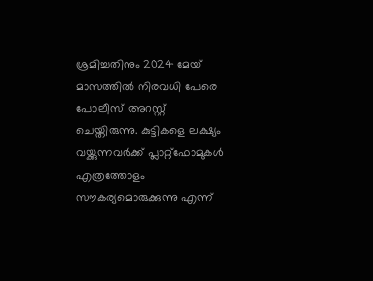ശ്രമിച്ചതിനും 2024 മേയ് മാസത്തിൽ നിരവധി പേരെ പോലീസ് അറസ്റ്റ് ചെയ്തിരുന്നു. കുട്ടികളെ ലക്ഷ്യം വയ്ക്കുന്നവർക്ക് പ്ലാറ്റ്ഫോമുകൾ എത്രത്തോളം സൗകര്യമൊരുക്കുന്നു എന്ന്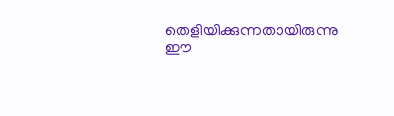തെളിയിക്കുന്നതായിരുന്നു ഈ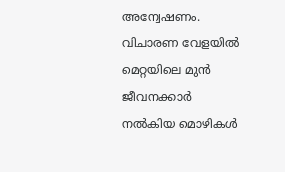അന്വേഷണം. വിചാരണ വേളയിൽ മെറ്റയിലെ മുൻ ജീവനക്കാർ നൽകിയ മൊഴികൾ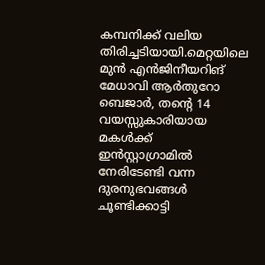കമ്പനിക്ക് വലിയ തിരിച്ചടിയായി.മെറ്റയിലെ മുൻ എൻജിനീയറിങ് മേധാവി ആർതുറോ ബെജാർ, തന്റെ 14 വയസ്സുകാരിയായ മകൾക്ക് ഇൻസ്റ്റാഗ്രാമിൽ നേരിടേണ്ടി വന്ന ദുരനുഭവങ്ങൾ ചൂണ്ടിക്കാട്ടി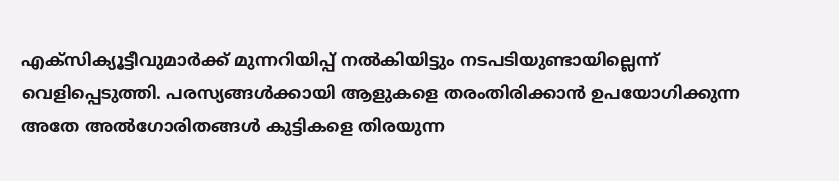എക്‌സിക്യൂട്ടീവുമാർക്ക് മുന്നറിയിപ്പ് നൽകിയിട്ടും നടപടിയുണ്ടായില്ലെന്ന് വെളിപ്പെടുത്തി. പരസ്യങ്ങൾക്കായി ആളുകളെ തരംതിരിക്കാൻ ഉപയോഗിക്കുന്ന അതേ അൽഗോരിതങ്ങൾ കുട്ടികളെ തിരയുന്ന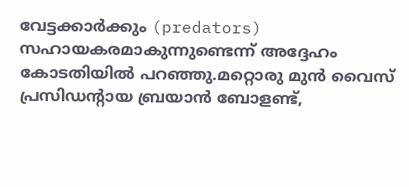വേട്ടക്കാർക്കും (predators) സഹായകരമാകുന്നുണ്ടെന്ന് അദ്ദേഹം കോടതിയിൽ പറഞ്ഞു.മറ്റൊരു മുൻ വൈസ് പ്രസിഡന്റായ ബ്രയാൻ ബോളണ്ട്,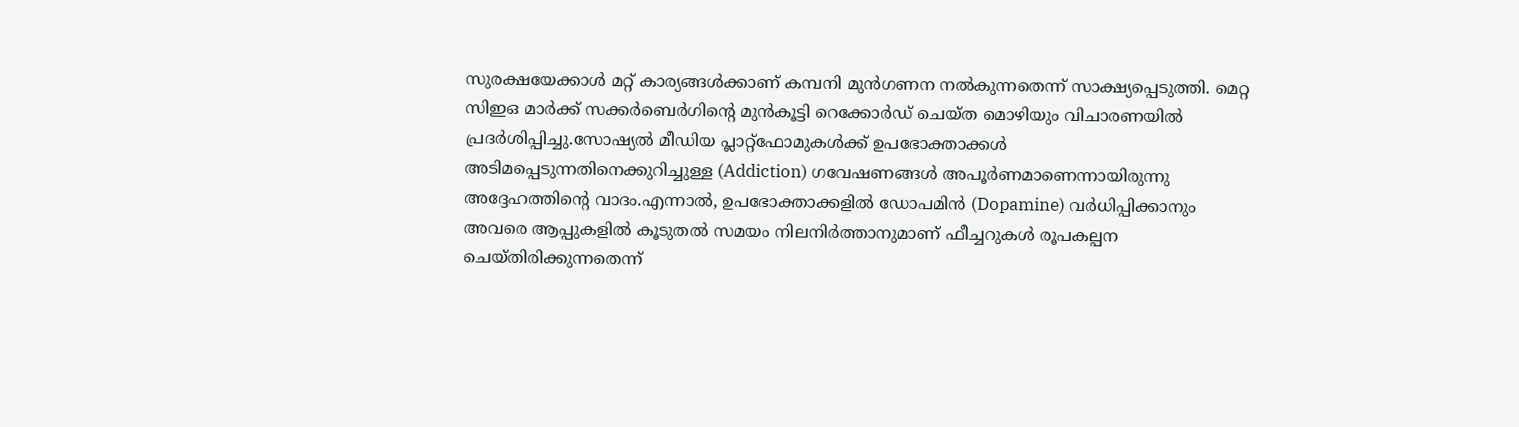സുരക്ഷയേക്കാൾ മറ്റ് കാര്യങ്ങൾക്കാണ് കമ്പനി മുൻഗണന നൽകുന്നതെന്ന് സാക്ഷ്യപ്പെടുത്തി. മെറ്റ സിഇഒ മാർക്ക് സക്കർബെർഗിന്റെ മുൻകൂട്ടി റെക്കോർഡ് ചെയ്ത മൊഴിയും വിചാരണയിൽ പ്രദർശിപ്പിച്ചു.സോഷ്യൽ മീഡിയ പ്ലാറ്റ്ഫോമുകൾക്ക് ഉപഭോക്താക്കൾ അടിമപ്പെടുന്നതിനെക്കുറിച്ചുള്ള (Addiction) ഗവേഷണങ്ങൾ അപൂർണമാണെന്നായിരുന്നു അദ്ദേഹത്തിന്റെ വാദം.എന്നാൽ, ഉപഭോക്താക്കളിൽ ഡോപമിൻ (Dopamine) വർധിപ്പിക്കാനും അവരെ ആപ്പുകളിൽ കൂടുതൽ സമയം നിലനിർത്താനുമാണ് ഫീച്ചറുകൾ രൂപകല്പന ചെയ്തിരിക്കുന്നതെന്ന്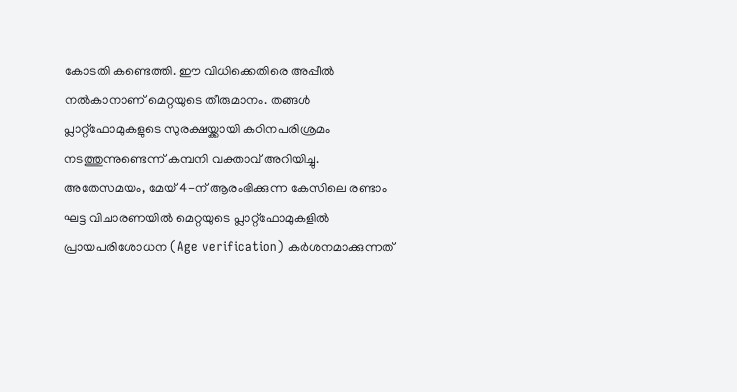കോടതി കണ്ടെത്തി. ഈ വിധിക്കെതിരെ അപ്പീൽ നൽകാനാണ് മെറ്റയുടെ തീരുമാനം. തങ്ങൾ പ്ലാറ്റ്ഫോമുകളുടെ സുരക്ഷയ്ക്കായി കഠിനപരിശ്രമം നടത്തുന്നുണ്ടെന്ന് കമ്പനി വക്താവ് അറിയിച്ചു. അതേസമയം, മേയ് 4-ന് ആരംഭിക്കുന്ന കേസിലെ രണ്ടാം ഘട്ട വിചാരണയിൽ മെറ്റയുടെ പ്ലാറ്റ്ഫോമുകളിൽ പ്രായപരിശോധന (Age verification) കർശനമാക്കുന്നത്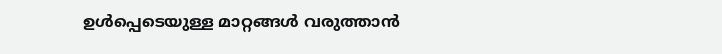ഉൾപ്പെടെയുള്ള മാറ്റങ്ങൾ വരുത്താൻ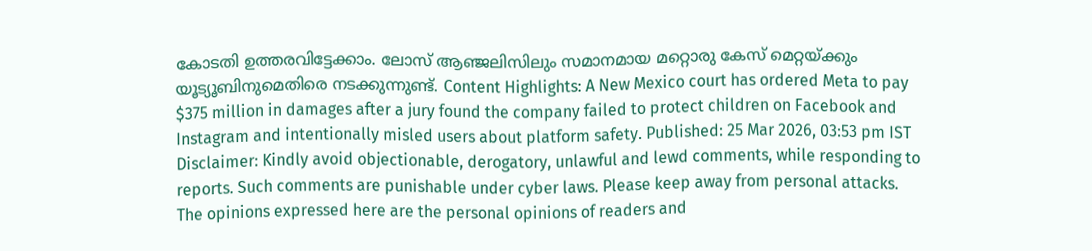കോടതി ഉത്തരവിട്ടേക്കാം. ലോസ് ആഞ്ജലിസിലും സമാനമായ മറ്റൊരു കേസ് മെറ്റയ്ക്കും യൂട്യൂബിനുമെതിരെ നടക്കുന്നുണ്ട്. Content Highlights: A New Mexico court has ordered Meta to pay $375 million in damages after a jury found the company failed to protect children on Facebook and Instagram and intentionally misled users about platform safety. Published: 25 Mar 2026, 03:53 pm IST Disclaimer: Kindly avoid objectionable, derogatory, unlawful and lewd comments, while responding to reports. Such comments are punishable under cyber laws. Please keep away from personal attacks. The opinions expressed here are the personal opinions of readers and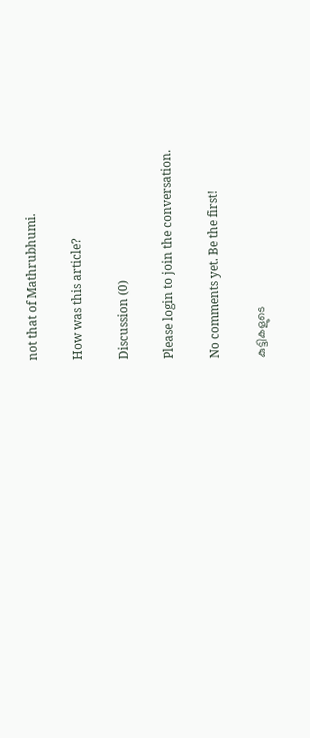not that of Mathrubhumi.

How was this article?

Discussion (0)

Please login to join the conversation.

No comments yet. Be the first!

കുട്ടികളുടെ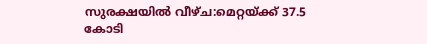സുരക്ഷയിൽ വീഴ്ച:മെറ്റയ്ക്ക് 37.5 കോടി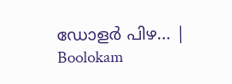ഡോളർ പിഴ… | Boolokam